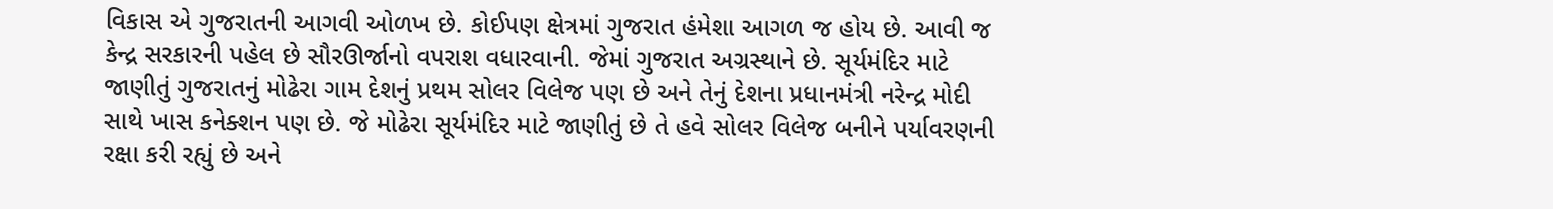વિકાસ એ ગુજરાતની આગવી ઓળખ છે. કોઈપણ ક્ષેત્રમાં ગુજરાત હંમેશા આગળ જ હોય છે. આવી જ કેન્દ્ર સરકારની પહેલ છે સૌરઊર્જાનો વપરાશ વધારવાની. જેમાં ગુજરાત અગ્રસ્થાને છે. સૂર્યમંદિર માટે જાણીતું ગુજરાતનું મોઢેરા ગામ દેશનું પ્રથમ સોલર વિલેજ પણ છે અને તેનું દેશના પ્રધાનમંત્રી નરેન્દ્ર મોદી સાથે ખાસ કનેક્શન પણ છે. જે મોઢેરા સૂર્યમંદિર માટે જાણીતું છે તે હવે સોલર વિલેજ બનીને પર્યાવરણની રક્ષા કરી રહ્યું છે અને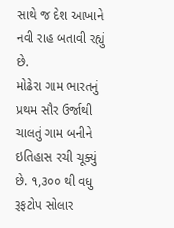સાથે જ દેશ આખાને નવી રાહ બતાવી રહ્યું છે.
મોઢેરા ગામ ભારતનું પ્રથમ સૌર ઉર્જાથી ચાલતું ગામ બનીને ઇતિહાસ રચી ચૂક્યું છે. ૧,૩૦૦ થી વધુ રૂફટોપ સોલાર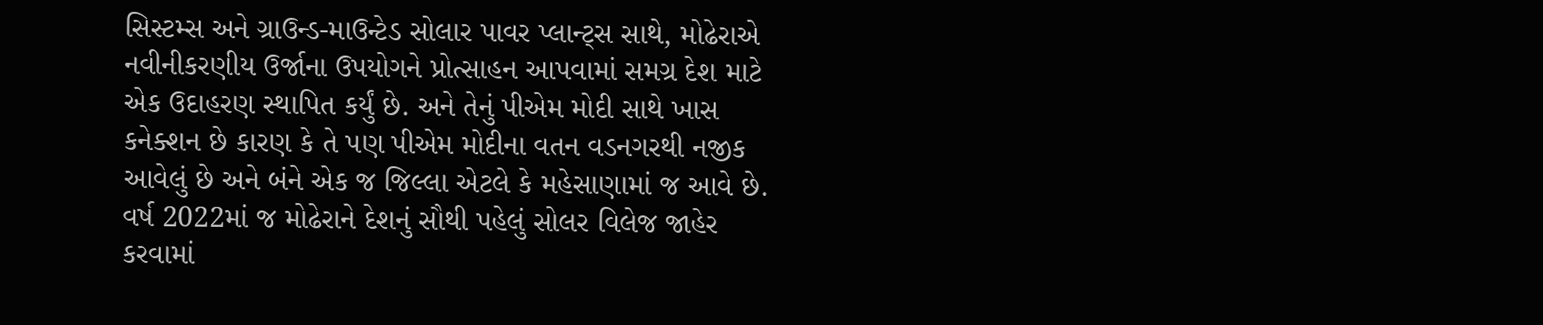સિસ્ટમ્સ અને ગ્રાઉન્ડ-માઉન્ટેડ સોલાર પાવર પ્લાન્ટ્સ સાથે, મોઢેરાએ નવીનીકરણીય ઉર્જાના ઉપયોગને પ્રોત્સાહન આપવામાં સમગ્ર દેશ માટે એક ઉદાહરણ સ્થાપિત કર્યું છે. અને તેનું પીએમ મોદી સાથે ખાસ કનેક્શન છે કારણ કે તે પણ પીએમ મોદીના વતન વડનગરથી નજીક આવેલું છે અને બંને એક જ જિલ્લા એટલે કે મહેસાણામાં જ આવે છે. વર્ષ 2022માં જ મોઢેરાને દેશનું સૌથી પહેલું સોલર વિલેજ જાહેર કરવામાં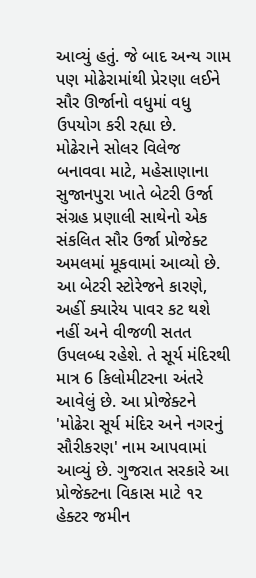આવ્યું હતું. જે બાદ અન્ય ગામ પણ મોઢેરામાંથી પ્રેરણા લઈને સૌર ઊર્જાનો વધુમાં વધુ ઉપયોગ કરી રહ્યા છે.
મોઢેરાને સોલર વિલેજ બનાવવા માટે, મહેસાણાના સુજાનપુરા ખાતે બેટરી ઉર્જા સંગ્રહ પ્રણાલી સાથેનો એક સંકલિત સૌર ઉર્જા પ્રોજેક્ટ અમલમાં મૂકવામાં આવ્યો છે. આ બેટરી સ્ટોરેજને કારણે, અહીં ક્યારેય પાવર કટ થશે નહીં અને વીજળી સતત ઉપલબ્ધ રહેશે. તે સૂર્ય મંદિરથી માત્ર 6 કિલોમીટરના અંતરે આવેલું છે. આ પ્રોજેક્ટને 'મોઢેરા સૂર્ય મંદિર અને નગરનું સૌરીકરણ' નામ આપવામાં આવ્યું છે. ગુજરાત સરકારે આ પ્રોજેક્ટના વિકાસ માટે ૧૨ હેક્ટર જમીન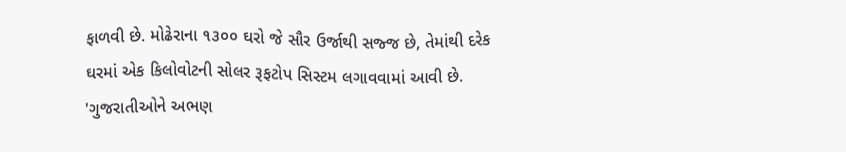ફાળવી છે. મોઢેરાના ૧૩૦૦ ઘરો જે સૌર ઉર્જાથી સજ્જ છે, તેમાંથી દરેક ઘરમાં એક કિલોવોટની સોલર રૂફટોપ સિસ્ટમ લગાવવામાં આવી છે.
'ગુજરાતીઓને અભણ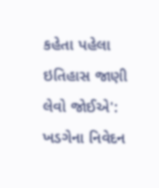કહેતા પહેલા ઇતિહાસ જાણી લેવો જોઈએ': ખડગેના નિવેદન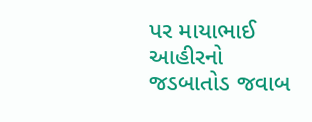પર માયાભાઈ આહીરનો જડબાતોડ જવાબ